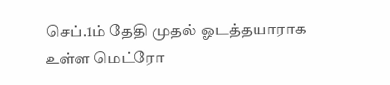செப்.1ம் தேதி முதல் ஓடத்தயாராக உள்ள மெட்ரோ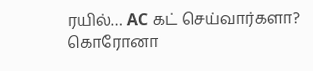ரயில்… AC கட் செய்வார்களா?
கொரோனா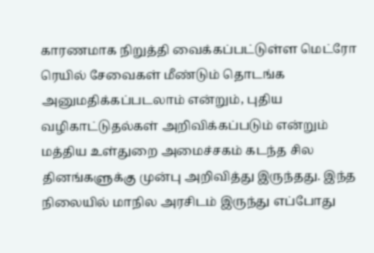காரணமாக நிறுத்தி வைக்கப்பட்டுள்ள மெட்ரோ ரெயில் சேவைகள் மீண்டும் தொடங்க அனுமதிக்கப்படலாம் என்றும், புதிய வழிகாட்டுதல்கள் அறிவிக்கப்படும் என்றும் மத்திய உள்துறை அமைச்சகம் கடந்த சில தினங்களுக்கு முன்பு அறிவித்து இருந்தது. இந்த நிலையில் மாநில அரசிடம் இருந்து எப்போது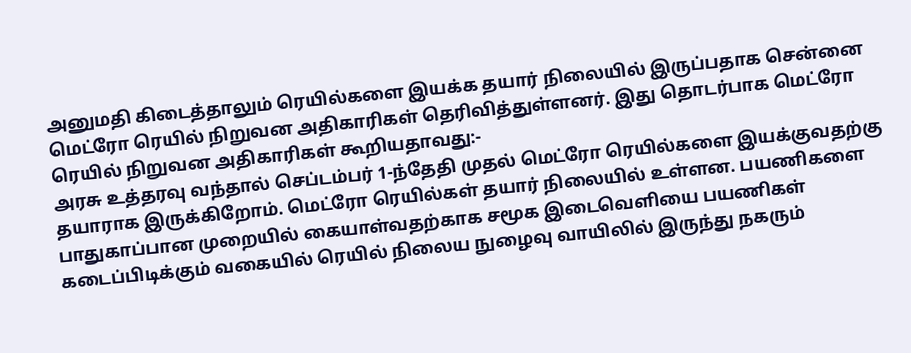அனுமதி கிடைத்தாலும் ரெயில்களை இயக்க தயார் நிலையில் இருப்பதாக சென்னை மெட்ரோ ரெயில் நிறுவன அதிகாரிகள் தெரிவித்துள்ளனர். இது தொடர்பாக மெட்ரோ ரெயில் நிறுவன அதிகாரிகள் கூறியதாவது:-
அரசு உத்தரவு வந்தால் செப்டம்பர் 1-ந்தேதி முதல் மெட்ரோ ரெயில்களை இயக்குவதற்கு தயாராக இருக்கிறோம். மெட்ரோ ரெயில்கள் தயார் நிலையில் உள்ளன. பயணிகளை பாதுகாப்பான முறையில் கையாள்வதற்காக சமூக இடைவெளியை பயணிகள் கடைப்பிடிக்கும் வகையில் ரெயில் நிலைய நுழைவு வாயிலில் இருந்து நகரும்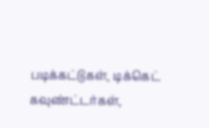படிக்கட்டுகள், டிக்கெட் கவுண்ட்டர்கள்,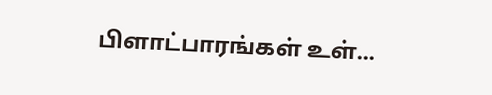பிளாட்பாரங்கள் உள்...